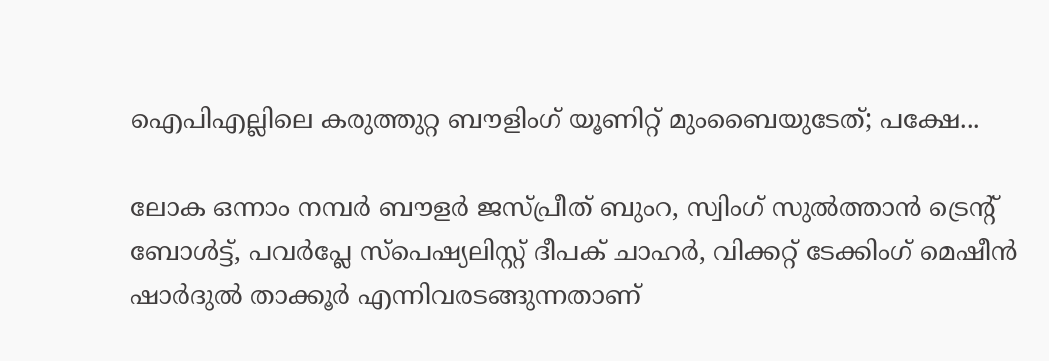ഐപിഎല്ലിലെ കരുത്തുറ്റ ബൗളിംഗ് യൂണിറ്റ് മുംബൈയുടേത്; പക്ഷേ...

ലോക ഒന്നാം നമ്പർ ബൗളർ ജസ്‌പ്രീത് ബുംറ, സ്വിംഗ് സുൽത്താൻ ട്രെന്റ് ബോൾട്ട്, പവർപ്ലേ സ്പെഷ്യലിസ്റ്റ് ദീപക് ചാഹർ, വിക്കറ്റ് ടേക്കിംഗ് മെഷീൻ ഷാർദുൽ താക്കൂർ എന്നിവരടങ്ങുന്നതാണ്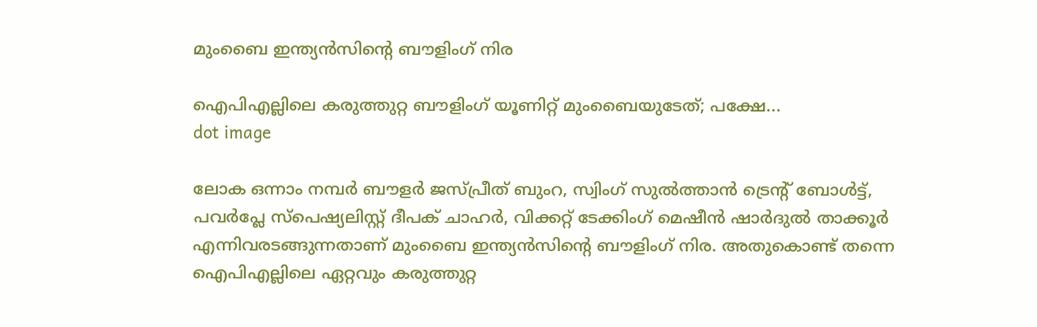മുംബൈ ഇന്ത്യൻസിന്റെ ബൗളിംഗ് നിര

ഐപിഎല്ലിലെ കരുത്തുറ്റ ബൗളിംഗ് യൂണിറ്റ് മുംബൈയുടേത്; പക്ഷേ...
dot image

ലോക ഒന്നാം നമ്പർ ബൗളർ ജസ്‌പ്രീത് ബുംറ, സ്വിംഗ് സുൽത്താൻ ട്രെന്റ് ബോൾട്ട്, പവർപ്ലേ സ്പെഷ്യലിസ്റ്റ് ദീപക് ചാഹർ, വിക്കറ്റ് ടേക്കിംഗ് മെഷീൻ ഷാർദുൽ താക്കൂർ എന്നിവരടങ്ങുന്നതാണ് മുംബൈ ഇന്ത്യൻസിന്റെ ബൗളിംഗ് നിര. അതുകൊണ്ട് തന്നെ ഐപിഎല്ലിലെ ഏറ്റവും കരുത്തുറ്റ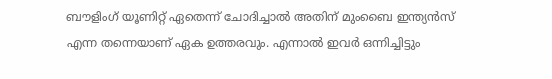ബൗളിംഗ്‌ യൂണിറ്റ് ഏതെന്ന് ചോദിച്ചാൽ അതിന് മുംബൈ ഇന്ത്യൻസ് എന്ന തന്നെയാണ് ഏക ഉത്തരവും. എന്നാൽ ഇവർ ഒന്നിച്ചിട്ടും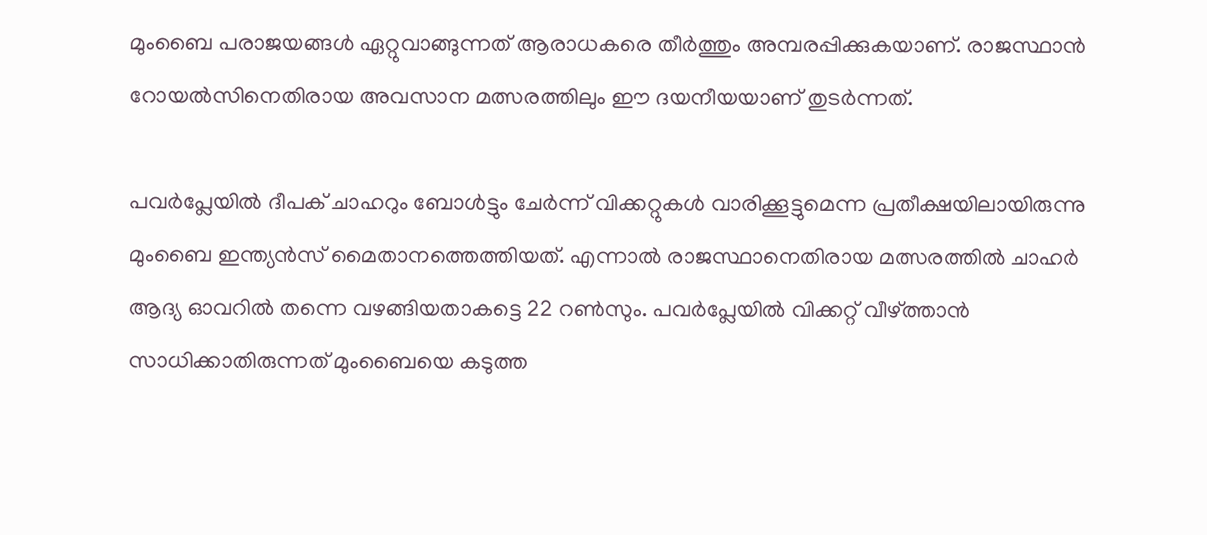മുംബൈ പരാജയങ്ങൾ ഏറ്റുവാങ്ങുന്നത് ആരാധകരെ തീർത്തും അമ്പരപ്പിക്കുകയാണ്. രാജസ്ഥാൻ റോയൽസിനെതിരായ അവസാന മത്സരത്തിലും ഈ ദയനീയയാണ് തുടർന്നത്.

പവർപ്ലേയിൽ ദീപക് ചാഹറും ബോൾട്ടും ചേർന്ന് വിക്കറ്റുകൾ വാരിക്കൂട്ടുമെന്ന പ്രതീക്ഷയിലായിരുന്നു മുംബൈ ഇന്ത്യൻസ് മൈതാനത്തെത്തിയത്. എന്നാൽ രാജസ്ഥാനെതിരായ മത്സരത്തിൽ ചാഹർ ആദ്യ ഓവറിൽ തന്നെ വഴങ്ങിയതാകട്ടെ 22 റൺസും. പവർപ്ലേയിൽ വിക്കറ്റ് വീഴ്ത്താൻ സാധിക്കാതിരുന്നത് മുംബൈയെ കടുത്ത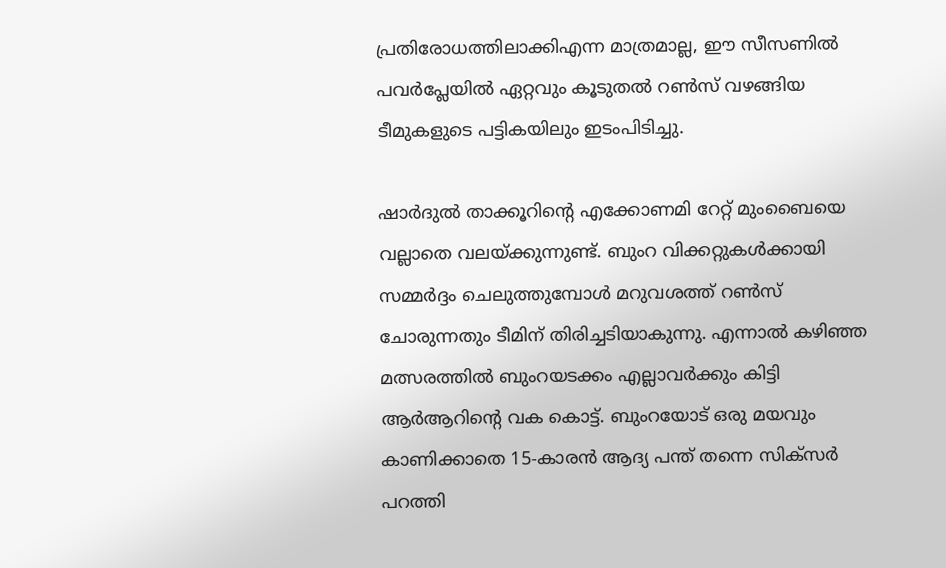പ്രതിരോധത്തിലാക്കിഎന്ന മാത്രമാല്ല, ഈ സീസണിൽ പവർപ്ലേയിൽ ഏറ്റവും കൂടുതൽ റൺസ് വഴങ്ങിയ ടീമുകളുടെ പട്ടികയിലും ഇടംപിടിച്ചു.

ഷാർദുൽ താക്കൂറിന്റെ എക്കോണമി റേറ്റ് മുംബൈയെ വല്ലാതെ വലയ്ക്കുന്നുണ്ട്. ബുംറ വിക്കറ്റുകൾക്കായി സമ്മർദ്ദം ചെലുത്തുമ്പോൾ മറുവശത്ത് റൺസ് ചോരുന്നതും ടീമിന് തിരിച്ചടിയാകുന്നു. എന്നാൽ കഴിഞ്ഞ മത്സരത്തിൽ ബുംറയടക്കം എല്ലാവർക്കും കിട്ടി ആർആറിന്റെ വക കൊട്ട്. ബുംറയോട് ഒരു മയവും കാണിക്കാതെ 15-കാരന്‍ ആദ്യ പന്ത് തന്നെ സിക്സർ പറത്തി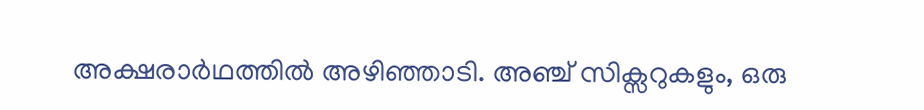അക്ഷരാര്‍ഥത്തില്‍ അഴിഞ്ഞാടി. അഞ്ച് സിക്സറുകളും, ഒരു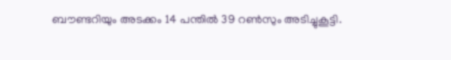ബൗണ്ടറിയും അടക്കം 14 പന്തിൽ 39 റൺസും അടിച്ചുകൂട്ടി.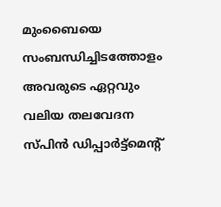മുംബൈയെ സംബന്ധിച്ചിടത്തോളം അവരുടെ ഏറ്റവും വലിയ തലവേദന സ്പിൻ ഡിപ്പാർട്ട്‌മെന്റ്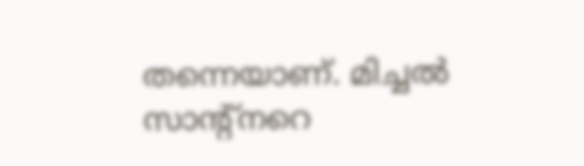തന്നെയാണ്. മിച്ചൽ സാന്റ്‌നറെ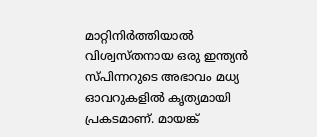മാറ്റിനിർത്തിയാൽ വിശ്വസ്തനായ ഒരു ഇന്ത്യൻ സ്പിന്നറുടെ അഭാവം മധ്യ ഓവറുകളിൽ കൃത്യമായി പ്രകടമാണ്. മായങ്ക്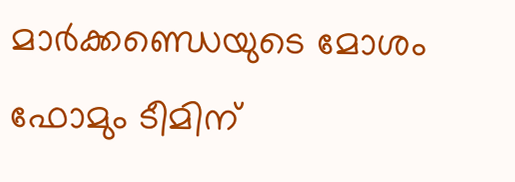മാർക്കണ്ഡെയുടെ മോശം ഫോമും ടീമിന്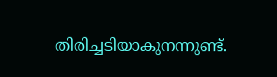തിരിച്ചടിയാകുനന്നുണ്ട്.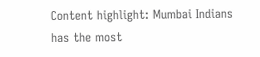Content highlight: Mumbai Indians has the most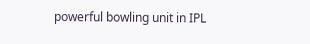powerful bowling unit in IPL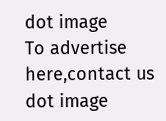dot image
To advertise here,contact us
dot image